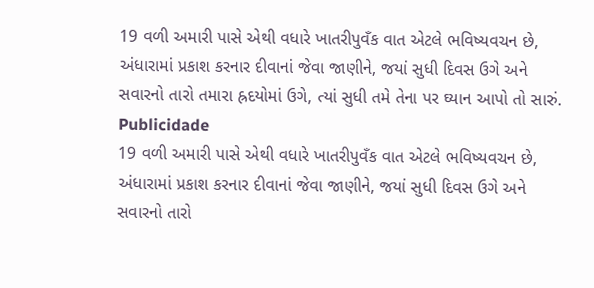19 વળી અમારી પાસે એથી વધારે ખાતરીપુવઁક વાત એટલે ભવિષ્યવચન છે, અંધારામાં પ્રકાશ કરનાર દીવાનાં જેવા જાણીને, જયાં સુધી દિવસ ઉગે અને સવારનો તારો તમારા હ્રદયોમાં ઉગે, ત્યાં સુધી તમે તેના પર ઘ્યાન આપો તો સારું.
Publicidade
19 વળી અમારી પાસે એથી વધારે ખાતરીપુવઁક વાત એટલે ભવિષ્યવચન છે, અંધારામાં પ્રકાશ કરનાર દીવાનાં જેવા જાણીને, જયાં સુધી દિવસ ઉગે અને સવારનો તારો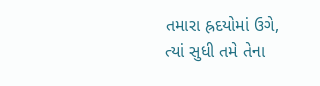તમારા હ્રદયોમાં ઉગે, ત્યાં સુધી તમે તેના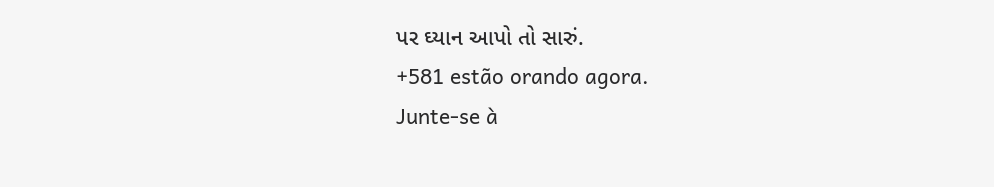પર ઘ્યાન આપો તો સારું.
+581 estão orando agora.
Junte-se à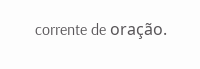corrente de oração.